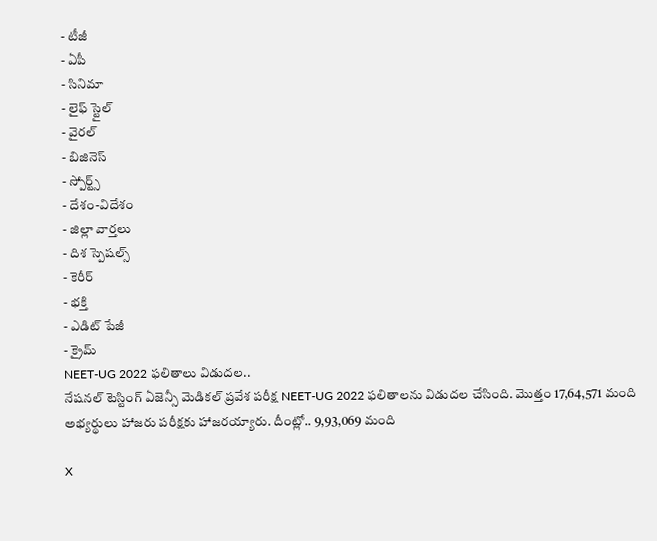- టీజీ
- ఏపీ
- సినిమా
- లైఫ్ స్టైల్
- వైరల్
- బిజినెస్
- స్పోర్ట్స్
- దేశం-విదేశం
- జిల్లా వార్తలు
- దిశ స్పెషల్స్
- కెరీర్
- భక్తి
- ఎడిట్ పేజీ
- క్రైమ్
NEET-UG 2022 ఫలితాలు విడుదల..
నేషనల్ టెస్టింగ్ ఏజెన్సీ మెడికల్ ప్రవేశ పరీక్ష NEET-UG 2022 ఫలితాలను విడుదల చేసింది. మొత్తం 17,64,571 మంది అభ్యర్థులు హాజరు పరీక్షకు హాజరయ్యారు. దీంట్లో.. 9,93,069 మంది

X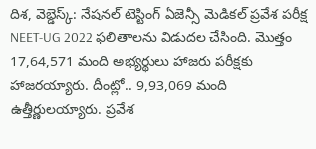దిశ, వెబ్డెస్క్: నేషనల్ టెస్టింగ్ ఏజెన్సీ మెడికల్ ప్రవేశ పరీక్ష NEET-UG 2022 ఫలితాలను విడుదల చేసింది. మొత్తం 17,64,571 మంది అభ్యర్థులు హాజరు పరీక్షకు హాజరయ్యారు. దీంట్లో.. 9,93,069 మంది ఉత్తీర్ణులయ్యారు. ప్రవేశ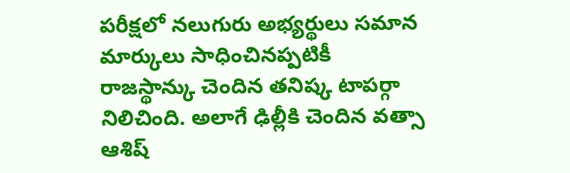పరీక్షలో నలుగురు అభ్యర్థులు సమాన మార్కులు సాధించినప్పటికీ రాజస్థాన్కు చెందిన తనిష్క టాపర్గా నిలిచింది. అలాగే ఢిల్లీకి చెందిన వత్సా ఆశిష్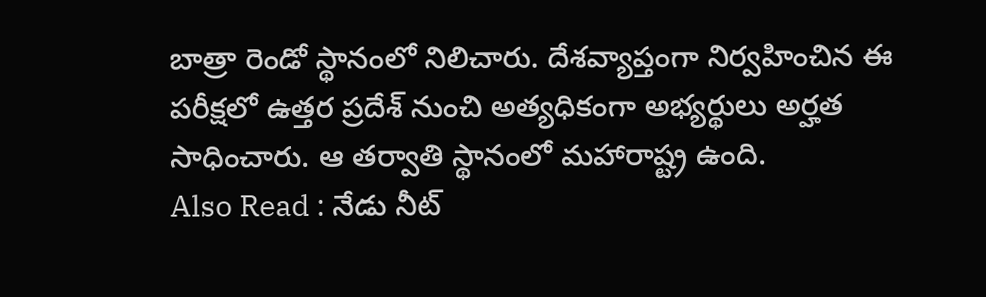బాత్రా రెండో స్థానంలో నిలిచారు. దేశవ్యాప్తంగా నిర్వహించిన ఈ పరీక్షలో ఉత్తర ప్రదేశ్ నుంచి అత్యధికంగా అభ్యర్థులు అర్హత సాధించారు. ఆ తర్వాతి స్థానంలో మహారాష్ట్ర ఉంది.
Also Read : నేడు నీట్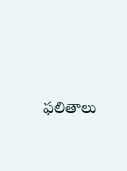ఫలితాలు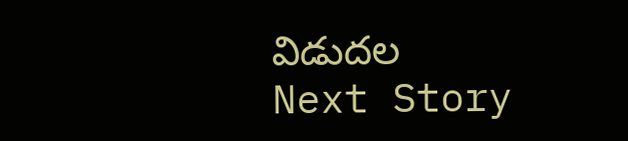విడుదల
Next Story